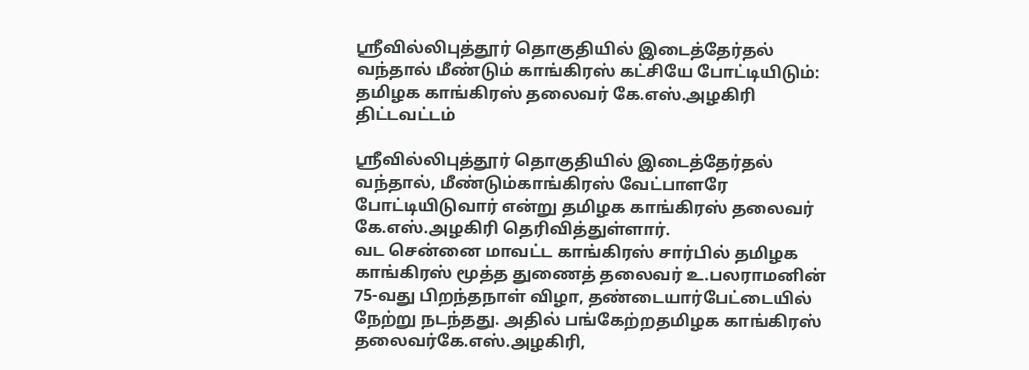ஸ்ரீவில்லிபுத்தூர் தொகுதியில் இடைத்தேர்தல் வந்தால் மீண்டும் காங்கிரஸ் கட்சியே போட்டியிடும்: தமிழக காங்கிரஸ் தலைவர் கே.எஸ்.அழகிரி திட்டவட்டம்

ஸ்ரீவில்லிபுத்தூர் தொகுதியில் இடைத்தேர்தல் வந்தால், மீண்டும்காங்கிரஸ் வேட்பாளரே போட்டியிடுவார் என்று தமிழக காங்கிரஸ் தலைவர் கே.எஸ்.அழகிரி தெரிவித்துள்ளார்.
வட சென்னை மாவட்ட காங்கிரஸ் சார்பில் தமிழக காங்கிரஸ் மூத்த துணைத் தலைவர் உ.பலராமனின் 75-வது பிறந்தநாள் விழா, தண்டையார்பேட்டையில் நேற்று நடந்தது. அதில் பங்கேற்றதமிழக காங்கிரஸ் தலைவர்கே.எஸ்.அழகிரி,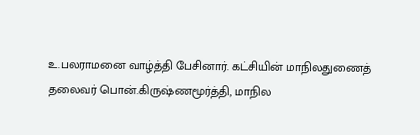உ.பலராமனை வாழ்த்தி பேசினார். கட்சியின் மாநிலதுணைத் தலைவர் பொன்.கிருஷ்ணமூர்த்தி, மாநில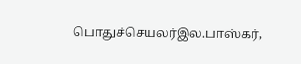பொதுச்செயலர்இல.பாஸ்கர்,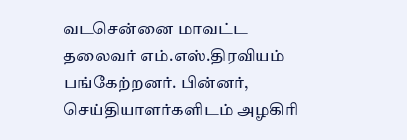வடசென்னை மாவட்ட தலைவர் எம்.எஸ்.திரவியம் பங்கேற்றனர். பின்னர், செய்தியாளர்களிடம் அழகிரி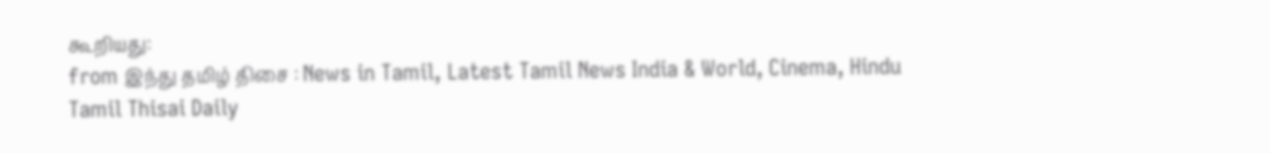கூறியது:
from இந்து தமிழ் திசை : News in Tamil, Latest Tamil News India & World, Cinema, Hindu Tamil Thisai Daily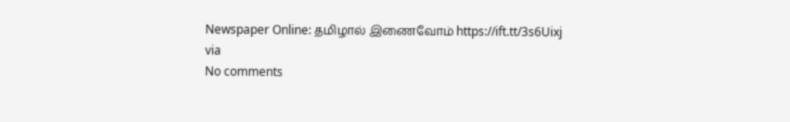Newspaper Online: தமிழால் இணைவோம் https://ift.tt/3s6Uixj
via
No comments